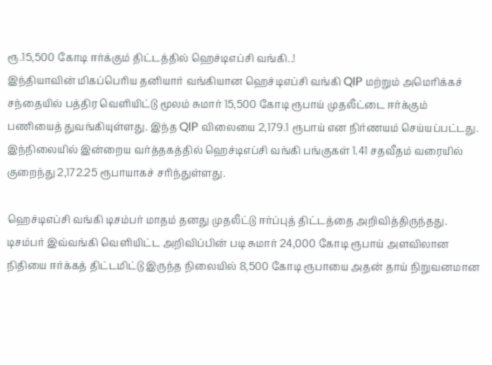ரூ.15,500 கோடி ஈர்க்கும் திட்டத்தில் ஹெச்டிஎப்சி வங்கி..!
இந்தியாவின் மிகப்பெரிய தனியார் வங்கியான ஹெச்டிஎப்சி வங்கி QIP மற்றும் அமெரிக்கச் சந்தையில் பத்திர வெளியிட்டு மூலம் சுமார் 15,500 கோடி ரூபாய் முதலீட்டை ஈர்க்கும் பணியைத் துவங்கியுள்ளது. இந்த QIP விலையை 2,179.1 ரூபாய் என நிர்ணயம் செய்யப்பட்டது.
இந்நிலையில் இன்றைய வர்த்தகத்தில் ஹெச்டிஎப்சி வங்கி பங்குகள் 1.41 சதவீதம் வரையில் குறைந்து 2,172.25 ரூபாயாகச் சரிந்துள்ளது.

ஹெச்டிஎப்சி வங்கி டிசம்பர் மாதம் தனது முதலீட்டு ஈர்ப்புத் திட்டத்தை அறிவித்திருந்தது. டிசம்பர் இவ்வங்கி வெளியிட்ட அறிவிப்பின் படி சுமார் 24,000 கோடி ரூபாய் அளவிலான நிதியை ஈர்க்கத் திட்டமிட்டு இருந்த நிலையில் 8,500 கோடி ரூபாயை அதன் தாய் நிறுவனமான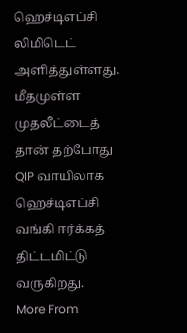ஹெச்டிஎப்சி லிமிடெட் அளித்துள்ளது.
மீதமுள்ள முதலீட்டைத் தான் தற்போது QIP வாயிலாக ஹெச்டிஎப்சி வங்கி ஈர்க்கத் திட்டமிட்டு வருகிறது.
More From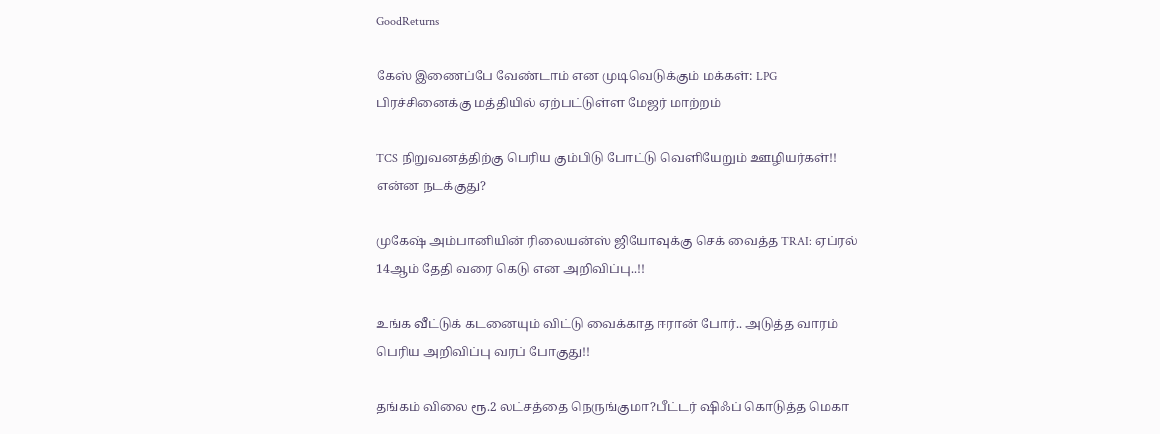GoodReturns

கேஸ் இணைப்பே வேண்டாம் என முடிவெடுக்கும் மக்கள்: LPG பிரச்சினைக்கு மத்தியில் ஏற்பட்டுள்ள மேஜர் மாற்றம்

TCS நிறுவனத்திற்கு பெரிய கும்பிடு போட்டு வெளியேறும் ஊழியர்கள்!! என்ன நடக்குது?

முகேஷ் அம்பானியின் ரிலையன்ஸ் ஜியோவுக்கு செக் வைத்த TRAI: ஏப்ரல் 14ஆம் தேதி வரை கெடு என அறிவிப்பு..!!

உங்க வீட்டுக் கடனையும் விட்டு வைக்காத ஈரான் போர்.. அடுத்த வாரம் பெரிய அறிவிப்பு வரப் போகுது!!

தங்கம் விலை ரூ.2 லட்சத்தை நெருங்குமா?பீட்டர் ஷிஃப் கொடுத்த மெகா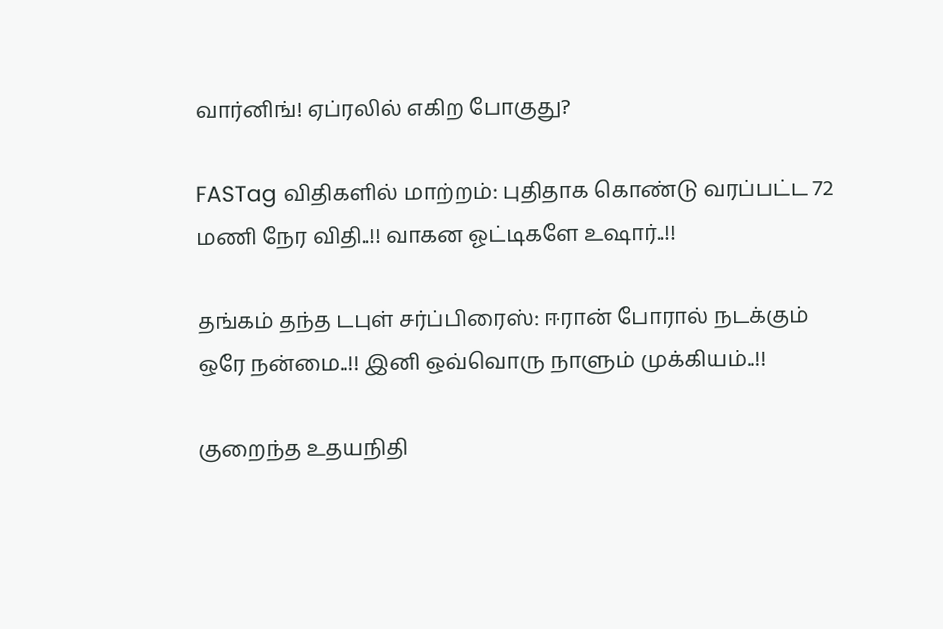வார்னிங்! ஏப்ரலில் எகிற போகுது?

FASTag விதிகளில் மாற்றம்: புதிதாக கொண்டு வரப்பட்ட 72 மணி நேர விதி..!! வாகன ஓட்டிகளே உஷார்..!!

தங்கம் தந்த டபுள் சர்ப்பிரைஸ்: ஈரான் போரால் நடக்கும் ஒரே நன்மை..!! இனி ஒவ்வொரு நாளும் முக்கியம்..!!

குறைந்த உதயநிதி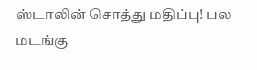ஸ்டாலின் சொத்து மதிப்பு! பல மடங்கு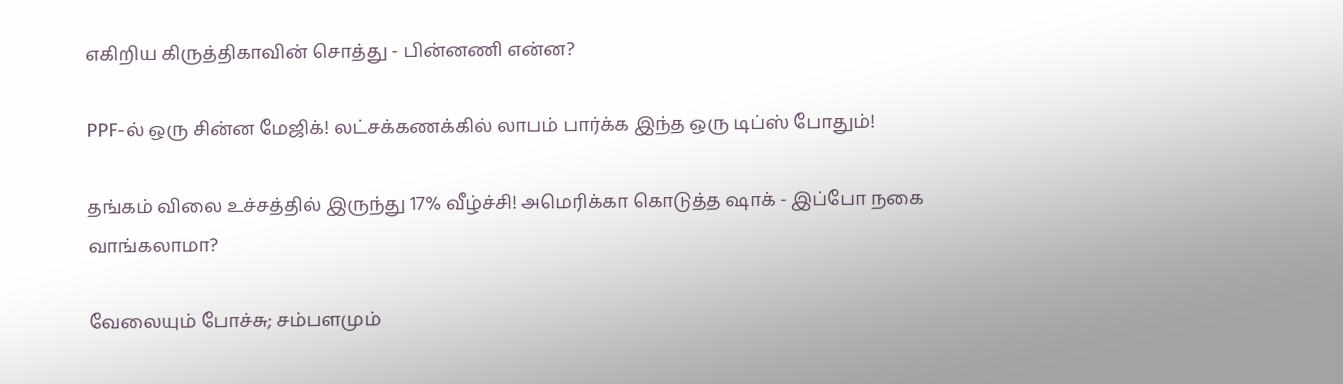எகிறிய கிருத்திகாவின் சொத்து - பின்னணி என்ன?

PPF-ல் ஒரு சின்ன மேஜிக்! லட்சக்கணக்கில் லாபம் பார்க்க இந்த ஒரு டிப்ஸ் போதும்!

தங்கம் விலை உச்சத்தில் இருந்து 17% வீழ்ச்சி! அமெரிக்கா கொடுத்த ஷாக் - இப்போ நகை வாங்கலாமா?

வேலையும் போச்சு; சம்பளமும்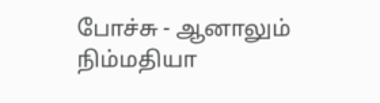போச்சு - ஆனாலும் நிம்மதியா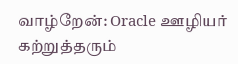வாழ்றேன்: Oracle ஊழியர் கற்றுத்தரும்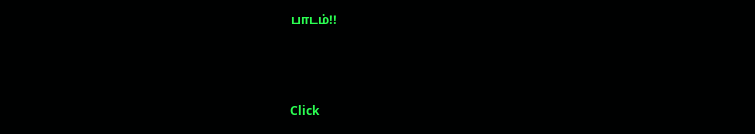பாடம்!!



Click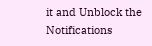it and Unblock the Notifications